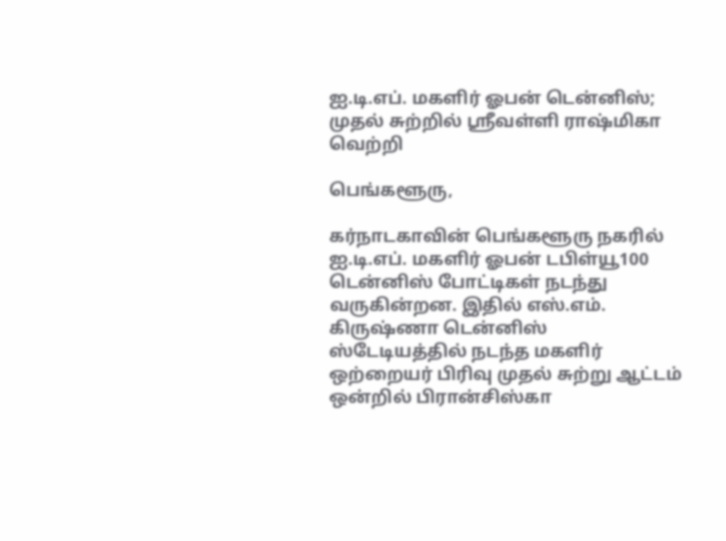ஐ.டி.எப். மகளிர் ஓபன் டென்னிஸ்; முதல் சுற்றில் ஸ்ரீவள்ளி ராஷ்மிகா வெற்றி

பெங்களூரு,

கர்நாடகாவின் பெங்களூரு நகரில் ஐ.டி.எப். மகளிர் ஓபன் டபிள்யூ100 டென்னிஸ் போட்டிகள் நடந்து வருகின்றன. இதில் எஸ்.எம். கிருஷ்ணா டென்னிஸ் ஸ்டேடியத்தில் நடந்த மகளிர் ஒற்றையர் பிரிவு முதல் சுற்று ஆட்டம் ஒன்றில் பிரான்சிஸ்கா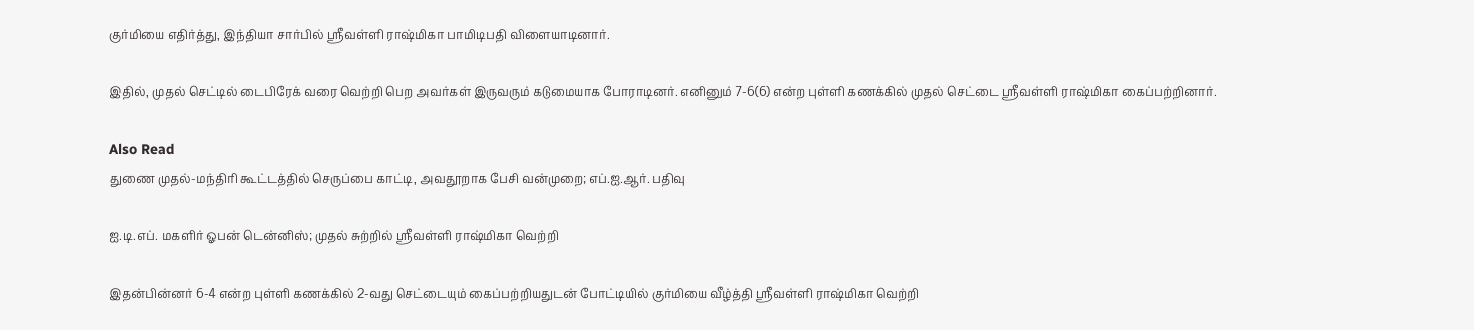குர்மியை எதிர்த்து, இந்தியா சார்பில் ஸ்ரீவள்ளி ராஷ்மிகா பாமிடிபதி விளையாடினார்.

இதில், முதல் செட்டில் டைபிரேக் வரை வெற்றி பெற அவர்கள் இருவரும் கடுமையாக போராடினர். எனினும் 7-6(6) என்ற புள்ளி கணக்கில் முதல் செட்டை ஸ்ரீவள்ளி ராஷ்மிகா கைப்பற்றினார்.

Also Read
துணை முதல்-மந்திரி கூட்டத்தில் செருப்பை காட்டி, அவதூறாக பேசி வன்முறை; எப்.ஐ.ஆர். பதிவு

ஐ.டி.எப். மகளிர் ஓபன் டென்னிஸ்; முதல் சுற்றில் ஸ்ரீவள்ளி ராஷ்மிகா வெற்றி

இதன்பின்னர் 6-4 என்ற புள்ளி கணக்கில் 2-வது செட்டையும் கைப்பற்றியதுடன் போட்டியில் குர்மியை வீழ்த்தி ஸ்ரீவள்ளி ராஷ்மிகா வெற்றி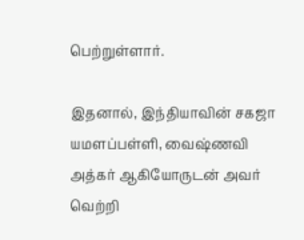பெற்றுள்ளார்.

இதனால், இந்தியாவின் சகஜா யமளப்பள்ளி, வைஷ்ணவி அத்கர் ஆகியோருடன் அவர் வெற்றி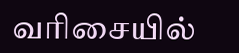வரிசையில்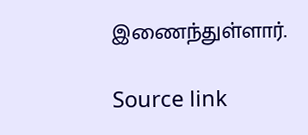இணைந்துள்ளார்.

Source link